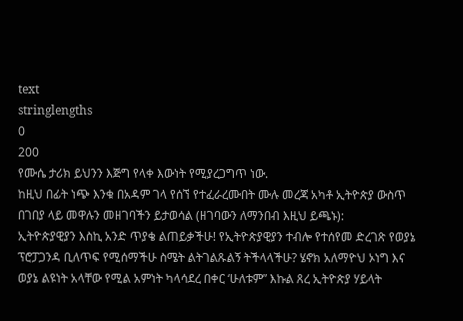text
stringlengths
0
200
የሙሴ ታሪክ ይህንን እጅግ የላቀ እውነት የሚያረጋግጥ ነው.
ከዚህ በፊት ነጭ እንቁ በአዳም ገላ የሰኘ የተፈራረሙበት ሙሉ መረጃ አካቶ ኢትዮጵያ ውስጥ በገበያ ላይ መዋሉን መዘገባችን ይታወሳል (ዘገባውን ለማንበብ እዚህ ይጫኑ):
ኢትዮጵያዊያን እስኪ አንድ ጥያቄ ልጠይቃችሁ! የኢትዮጵያዊያን ተብሎ የተሰየመ ድረገጽ የወያኔ ፕሮፓጋንዳ ቢለጥፍ የሚሰማችሁ ስሜት ልትገልጹልኝ ትችላላችሁ? ሄኖክ አለማዮህ ኦነግ እና ወያኔ ልዩነት አላቸው የሚል አምነት ካላሳደረ በቀር ‘ሁለቱም” እኩል ጸረ ኢትዮጵያ ሃይላት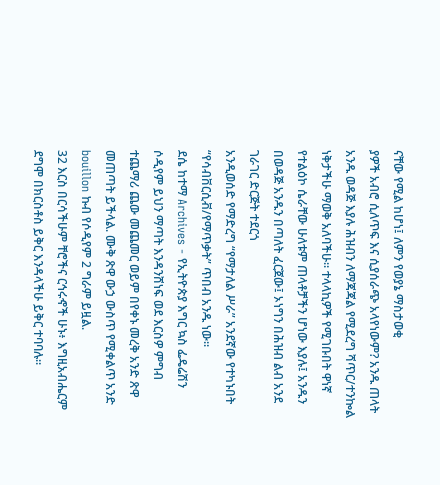ናቸው የሚል ከሆነ፤ ለምን የወያኔ ማስታወቂ
ያዎች አብሮ ሲለጥፍ እና ሲያሰራጭ አላየነውም? አንዱ ጠላት አንዱ ወዳጅ እያሉ ሕዝብን ለማጃጃል የሚደረግ ሻጥር/ተንኰል ነቅታችሁ ማወቅ አለባችሁ። ተላላኪዎች የሚገቡበት ዋነኛ የተልዕኮ ሴራቸው ሁለቱም ጠላቶቻችን ሆነው እያሉ፤ አንዱን በወዳጅ አንዱን በጣለት ፈርጀው፤ ኦነግን በሕዝብ ልብ አንደ ገራገር ድርጅት ተደርጎ
አንዲወሰድ የማድረግ “የማታለል ሥራ” አንደኛው የተካኑበት “የሳብቨርሲቭ/የማጥቃት” ጥበብ አንዱ ነው።
ደሴ ከተማ Archives - የኢትዮጵያ እግር ኳስ ፌዴሬሽን
ሶዲየም ይህን ማጣት እንዳንሸነፍ ወደ እርስዎ ምግብ ተጨማሪ ጨው መጨመር ወይም በየቀኑ መረቅ አንድ ጽዋ መጠጣት ይችላል. ሙቅ ጽዋ ውኃ ውስጥ የሚቀልጥ አንድ bouillon ኩብ የሶዲየም 2 ግራም ይዟል.
32 እርስ በርሳችሁም ቸሮችና ርኅሩኆች ሁኑ፥ እግዚአብሔርም ደግሞ በክርስቶስ ይቅር እንዳላችሁ ይቅር ተባባሉ።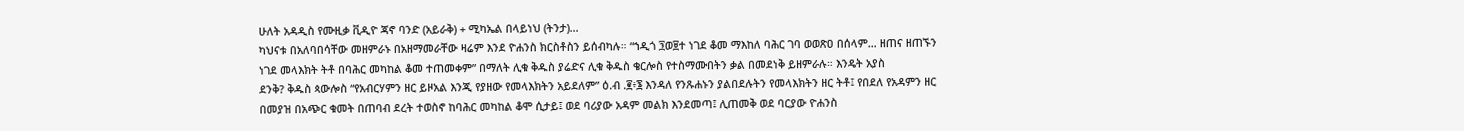ሁለት አዳዲስ የሙዚቃ ቪዲዮ ጃኖ ባንድ (አይራቅ) + ሚካኤል በላይነህ (ትንታ)...
ካህናቱ በአለባበሳቸው መዘምራኑ በአዘማመራቸው ዛሬም እንደ ዮሐንስ ክርስቶስን ይሰብካሉ። “ኀዲጎ ፺ወ፱ተ ነገደ ቆመ ማእከለ ባሕር ገባ ወወጽዐ በሰላም… ዘጠና ዘጠኙን ነገደ መላእክት ትቶ በባሕር መካከል ቆመ ተጠመቀም” በማለት ሊቁ ቅዱስ ያሬድና ሊቁ ቅዱስ ቄርሎስ የተስማሙበትን ቃል በመደነቅ ይዘምራሉ። እንዴት አያስ
ደንቅ? ቅዱስ ጳውሎስ “የአብርሃምን ዘር ይዞአል እንጂ የያዘው የመላእክትን አይደለም” ዕ.ብ .፪፥፮ እንዳለ የንጹሐኑን ያልበደሉትን የመላእክትን ዘር ትቶ፤ የበደለ የአዳምን ዘር በመያዝ በአጭር ቁመት በጠባብ ደረት ተወስኖ ከባሕር መካከል ቆሞ ሲታይ፤ ወደ ባሪያው አዳም መልክ እንደመጣ፤ ሊጠመቅ ወደ ባርያው ዮሐንስ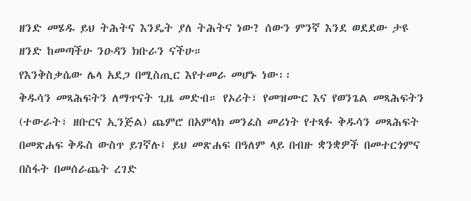ዘንድ መሄዱ ይህ ትሕትና እንዴት ያለ ትሕትና ነው? ሰውን ምንኛ እንደ ወደደው ታዩ ዘንድ ከመጣችሁ ንዑዳን ክቡራን ናችሁ።
የእንቅስቃሴው ሌላ አደጋ በሚስጢር እየተመራ መሆኑ ነው፡፡
ቅዱሳን መጻሕፍትን ለማጥናት ጊዜ መድብ። የኦሪት፣ የመዝሙር እና የወንጌል መጻሕፍትን (ተውራት፣ ዘቡርና ኢንጅል) ጨምሮ በአምላክ መንፈስ መሪነት የተጻፉ ቅዱሳን መጻሕፍት በመጽሐፍ ቅዱስ ውስጥ ይገኛሉ፤ ይህ መጽሐፍ በዓለም ላይ በብዙ ቋንቋዎች በመተርጎምና በስፋት በመሰራጨት ረገድ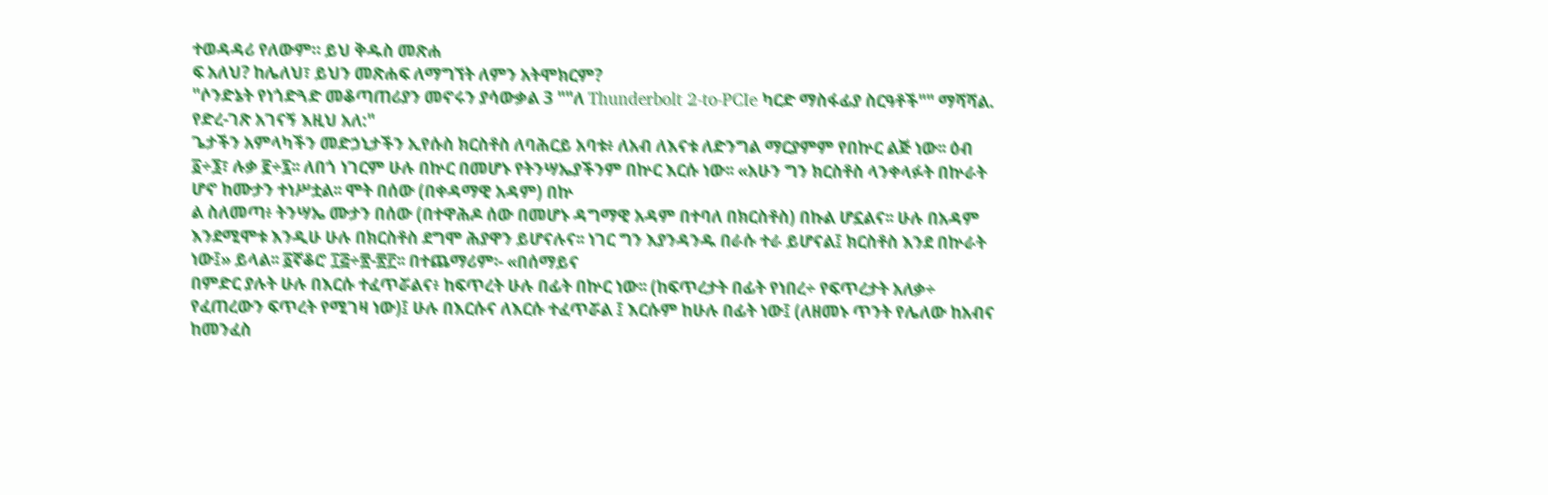ተወዳዳሪ የለውም። ይህ ቅዱስ መጽሐ
ፍ አለህ? ከሌለህ፣ ይህን መጽሐፍ ለማግኘት ለምን አትሞክርም?
"ሶንድኔት የነጎድጓድ መቆጣጠሪያን መኖሩን ያሳውቃል 3 ""ለ Thunderbolt 2-to-PCIe ካርድ ማስፋፊያ ስርዓቶች"" ማሻሻል. የድረ-ገጽ አገናኝ እዚህ አለ:"
ጌታችን አምላካችን መድኃኒታችን ኢየሱስ ክርስቶስ ለባሕርይ አባቱ፥ ለአብ ለእናቱ ለድንግል ማርያምም የበኵር ልጅ ነው፡፡ ዕብ ፩÷፮፣ ሉቃ ፪÷፯፡፡ ለበጎ ነገርም ሁሉ በኵር በመሆኑ የትንሣኤያችንም በኵር እርሱ ነው፡፡ «አሁን ግን ክርስቶስ ላንቀላፉት በኵራት ሆኖ ከሙታን ተነሥቷል፡፡ ሞት በሰው (በቀዳማዊ አዳም) በኵ
ል ስለመጣ፥ ትንሣኤ ሙታን በሰው (በተዋሕዶ ሰው በመሆኑ ዳግማዊ አዳም በተባለ በክርስቶስ) በኩል ሆኗልና፡፡ ሁሉ በአዳም እንደሚሞቱ እንዲሁ ሁሉ በክርስቶስ ደግሞ ሕያዋን ይሆናሉና፡፡ ነገር ግን እያንዳንዱ በራሱ ተራ ይሆናል፤ ክርስቶስ እንደ በኵራት ነው፤» ይላል፡፡ ፩ኛቆሮ ፲፭÷፳-፳፫፡፡ በተጨማሪም፡- «በሰማይና
በምድር ያሉት ሁሉ በእርሱ ተፈጥሯልና፥ ከፍጥረት ሁሉ በፊት በኵር ነው፡፡ (ከፍጥረታት በፊት የነበረ÷ የፍጥረታት አለቃ÷ የፈጠረውን ፍጥረት የሚገዛ ነው)፤ ሁሉ በእርሱና ለእርሱ ተፈጥሯል ፤ እርሱም ከሁሉ በፊት ነው፤ (ለዘመኑ ጥንት የሌለው ከአብና ከመንፈስ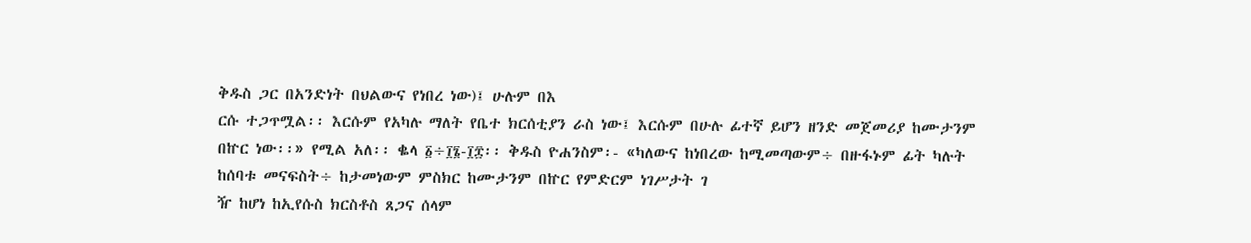ቅዱስ ጋር በአንድነት በህልውና የነበረ ነው)፤ ሁሉም በእ
ርሱ ተጋጥሟል፡፡ እርሱም የአካሉ ማለት የቤተ ክርሰቲያን ራስ ነው፤ እርሱም በሁሉ ፊተኛ ይሆን ዘንድ መጀመሪያ ከሙታንም በኵር ነው፡፡» የሚል አለ፡፡ ቈላ ፩÷፲፮-፲፰፡፡ ቅዱስ ዮሐንስም፡- «ካለውና ከነበረው ከሚመጣውም÷ በዙፋኑም ፊት ካሉት ከሰባቱ መናፍስት÷ ከታመነውም ምስክር ከሙታንም በኵር የምድርም ነገሥታት ገ
ዥ ከሆነ ከኢየሱስ ክርስቶስ ጸጋና ሰላም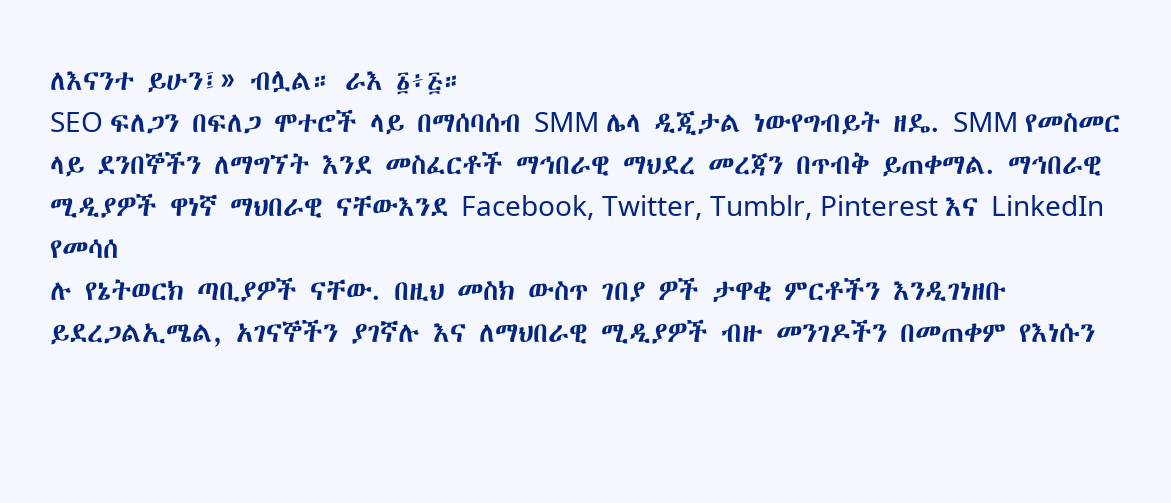ለእናንተ ይሁን፤» ብሏል። ራእ ፩፥፭።
SEO ፍለጋን በፍለጋ ሞተሮች ላይ በማሰባሰብ SMM ሌላ ዲጂታል ነውየግብይት ዘዴ. SMM የመስመር ላይ ደንበኞችን ለማግኘት እንደ መስፈርቶች ማኅበራዊ ማህደረ መረጃን በጥብቅ ይጠቀማል. ማኅበራዊ ሚዲያዎች ዋነኛ ማህበራዊ ናቸውእንደ Facebook, Twitter, Tumblr, Pinterest እና LinkedIn የመሳሰ
ሉ የኔትወርክ ጣቢያዎች ናቸው. በዚህ መስክ ውስጥ ገበያ ዎች ታዋቂ ምርቶችን እንዲገነዘቡ ይደረጋልኢሜል, አገናኞችን ያገኛሉ እና ለማህበራዊ ሚዲያዎች ብዙ መንገዶችን በመጠቀም የእነሱን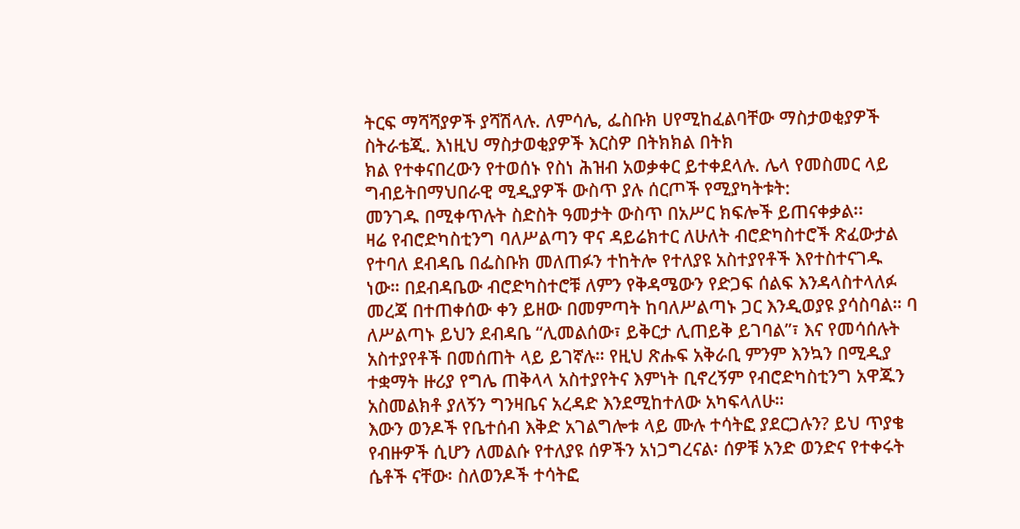ትርፍ ማሻሻያዎች ያሻሽላሉ. ለምሳሌ, ፌስቡክ ሀየሚከፈልባቸው ማስታወቂያዎች ስትራቴጂ. እነዚህ ማስታወቂያዎች እርስዎ በትክክል በትክ
ክል የተቀናበረውን የተወሰኑ የስነ ሕዝብ አወቃቀር ይተቀደላሉ. ሌላ የመስመር ላይ ግብይትበማህበራዊ ሚዲያዎች ውስጥ ያሉ ሰርጦች የሚያካትቱት:
መንገዱ በሚቀጥሉት ስድስት ዓመታት ውስጥ በአሥር ክፍሎች ይጠናቀቃል፡፡
ዛሬ የብሮድካስቲንግ ባለሥልጣን ዋና ዳይሬክተር ለሁለት ብሮድካስተሮች ጽፈውታል የተባለ ደብዳቤ በፌስቡክ መለጠፉን ተከትሎ የተለያዩ አስተያየቶች እየተስተናገዱ ነው። በደብዳቤው ብሮድካስተሮቹ ለምን የቅዳሜውን የድጋፍ ሰልፍ እንዳላስተላለፉ መረጃ በተጠቀሰው ቀን ይዘው በመምጣት ከባለሥልጣኑ ጋር እንዲወያዩ ያሳስባል። ባ
ለሥልጣኑ ይህን ደብዳቤ “ሊመልሰው፣ ይቅርታ ሊጠይቅ ይገባል”፣ እና የመሳሰሉት አስተያየቶች በመሰጠት ላይ ይገኛሉ። የዚህ ጽሑፍ አቅራቢ ምንም እንኳን በሚዲያ ተቋማት ዙሪያ የግሌ ጠቅላላ አስተያየትና እምነት ቢኖረኝም የብሮድካስቲንግ አዋጁን አስመልክቶ ያለኝን ግንዛቤና አረዳድ እንደሚከተለው አካፍላለሁ።
እውን ወንዶች የቤተሰብ እቅድ አገልግሎቱ ላይ ሙሉ ተሳትፎ ያደርጋሉን? ይህ ጥያቄ የብዙዎች ሲሆን ለመልሱ የተለያዩ ሰዎችን አነጋግረናል፡ ሰዎቹ አንድ ወንድና የተቀሩት ሴቶች ናቸው፡ ስለወንዶች ተሳትፎ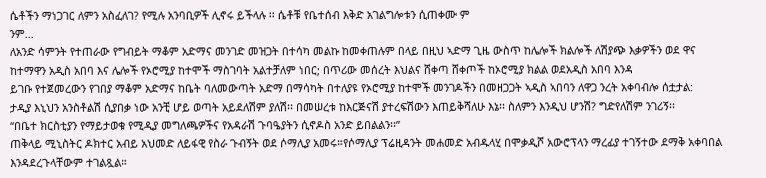ሴቶችን ማነጋገር ለምን አስፈለገ? የሚሉ አንባቢዎች ሊኖሩ ይችላሉ ፡፡ ሴቶቹ የቤተሰብ እቅድ አገልግሎቱን ሲጠቀሙ ም
ንም…
ለአንድ ሳምንት የተጠራው የግብይት ማቆም አድማና መንገድ መዝጋት በተሳካ መልኩ ከመቀጠሉም በላይ በዚህ ኣድማ ጊዜ ውስጥ ከሌሎች ክልሎች ለሽያጭ እቃዎችን ወደ ዋና ከተማዋን አዲስ አበባ እና ሌሎች የኦሮሚያ ከተሞች ማስገባት አልተቻለም ነበር; በጥሪው መሰረት እህልና ሸቀጣ ሸቀጦች ከኦሮሚያ ክልል ወደአዲስ አበባ እንዳ
ይገቡ የተጀመረውን የገበያ ማቆም አድማና ከቤት ባለመውጣት አድማ በማሳካት በተለያዩ የኦሮሚያ ከተሞች መንገዶችን በመዘጋጋት ኣዲስ ኣበባን ለዋጋ ንረት አቀባብሎ ሰቷታል:
ታዲያ እኒህን አንስቶልሽ ሲያበቃ ነው አንቺ ሆይ ወጣት አይደለሽም ያለሽ፡፡ በመሠረቱ ከእርጅናሽ ያተረፍሽውን እጠይቅሻለሁ እኔ፡፡ ስለምን እንዲህ ሆንሽ? ግድየለሽም ንገሪኝ፡፡
“በቤተ ክርስቲያን የማይታወቁ የሚዲያ መግለጫዎችና የአዳራሽ ጉባዔያትን ሲኖዶስ አንድ ይበልልን፡፡”
ጠቅላይ ሚኒስትር ዶክተር አብይ አህመድ ለይፋዊ የስራ ጉብኝት ወደ ሶማሊያ አመሩ።የሶማሊያ ፕሬዚዳንት መሐመድ አብዱላሂ በሞቃዲሾ አውሮፕላን ማረፊያ ተገኝተው ደማቅ አቀባበል እንዳደረጉላቸውም ተገልጿል።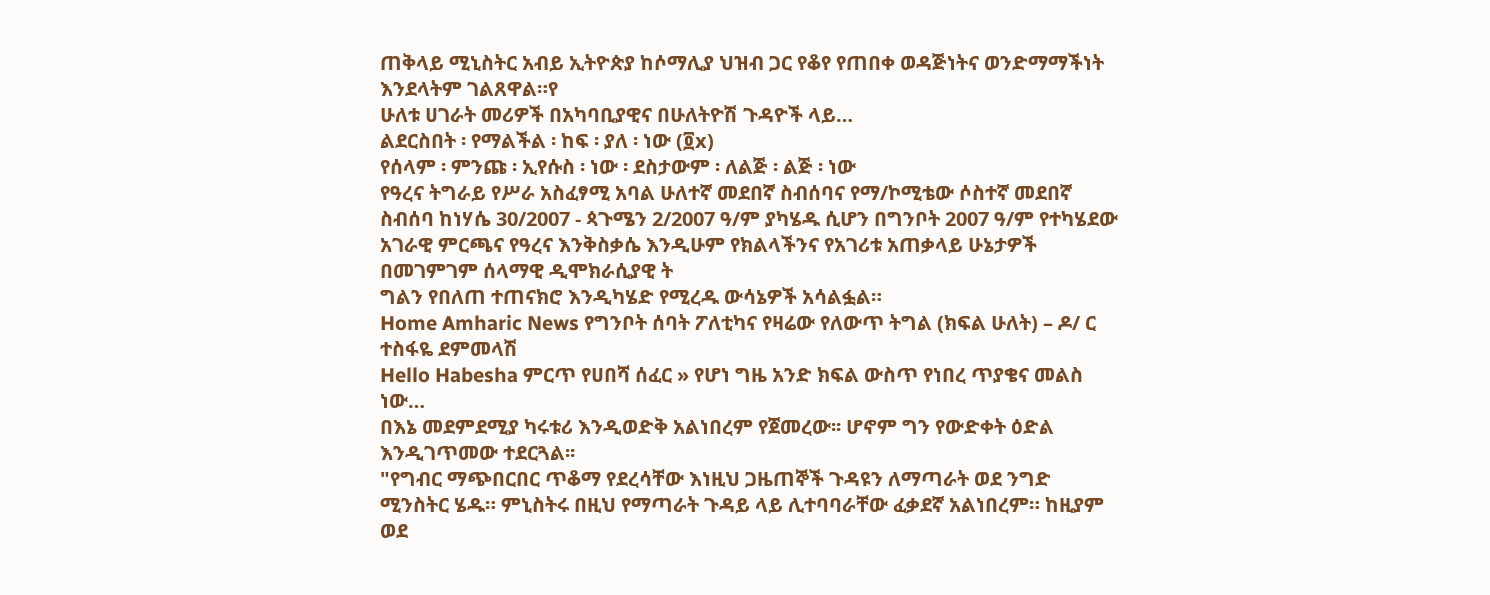ጠቅላይ ሚኒስትር አብይ ኢትዮጵያ ከሶማሊያ ህዝብ ጋር የቆየ የጠበቀ ወዳጅነትና ወንድማማችነት እንደላትም ገልጸዋል።የ
ሁለቱ ሀገራት መሪዎች በአካባቢያዊና በሁለትዮሽ ጉዳዮች ላይ…
ልደርስበት ፡ የማልችል ፡ ከፍ ፡ ያለ ፡ ነው (፬x)
የሰላም ፡ ምንጩ ፡ ኢየሱስ ፡ ነው ፡ ደስታውም ፡ ለልጅ ፡ ልጅ ፡ ነው
የዓረና ትግራይ የሥራ አስፈፃሚ አባል ሁለተኛ መደበኛ ስብሰባና የማ/ኮሚቴው ሶስተኛ መደበኛ ስብሰባ ከነሃሴ 30/2007 - ጳጉሜን 2/2007 ዓ/ም ያካሄዱ ሲሆን በግንቦት 2007 ዓ/ም የተካሄደው አገራዊ ምርጫና የዓረና እንቅስቃሴ እንዲሁም የክልላችንና የአገሪቱ አጠቃላይ ሁኔታዎች በመገምገም ሰላማዊ ዲሞክራሲያዊ ት
ግልን የበለጠ ተጠናክሮ እንዲካሄድ የሚረዱ ውሳኔዎች አሳልፏል።
Home Amharic News የግንቦት ሰባት ፖለቲካና የዛሬው የለውጥ ትግል (ክፍል ሁለት) – ዶ/ ር ተስፋዬ ደምመላሽ
Hello Habesha ምርጥ የሀበሻ ሰፈር » የሆነ ግዜ አንድ ክፍል ውስጥ የነበረ ጥያቄና መልስ ነው…
በእኔ መደምደሚያ ካሩቱሪ እንዲወድቅ አልነበረም የጀመረው፡፡ ሆኖም ግን የውድቀት ዕድል እንዲገጥመው ተደርጓል፡፡
"የግብር ማጭበርበር ጥቆማ የደረሳቸው እነዚህ ጋዜጠኞች ጉዳዩን ለማጣራት ወደ ንግድ ሚንስትር ሄዱ። ምኒስትሩ በዚህ የማጣራት ጉዳይ ላይ ሊተባባራቸው ፈቃደኛ አልነበረም። ከዚያም ወደ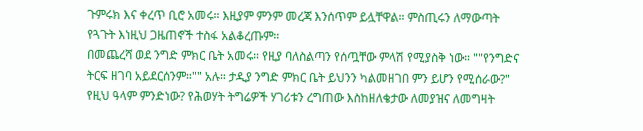ጉምሩክ እና ቀረጥ ቢሮ አመሩ። እዚያም ምንም መረጃ እንሰጥም ይሏቸዋል። ምስጢሩን ለማውጣት የጓጉት እነዚህ ጋዜጠኖች ተስፋ አልቆረጡም።
በመጨረሻ ወደ ንግድ ምክር ቤት አመሩ። የዚያ ባለስልጣን የሰጧቸው ምላሽ የሚያስቅ ነው። ""የንግድና ትርፍ ዘገባ አይደርሰንም።"" አሉ። ታዲያ ንግድ ምክር ቤት ይህንን ካልመዘገበ ምን ይሆን የሚሰራው?"
የዚህ ዓላም ምንድነው? የሕወሃት ትግሬዎች ሃገሪቱን ረግጠው እስከዘለቄታው ለመያዝና ለመግዛት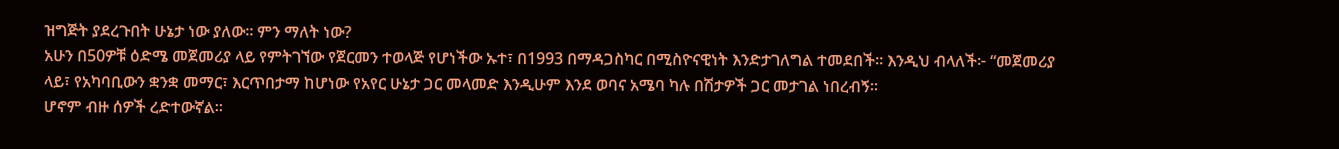ዝግጅት ያደረጉበት ሁኔታ ነው ያለው። ምን ማለት ነው?
አሁን በ50ዎቹ ዕድሜ መጀመሪያ ላይ የምትገኘው የጀርመን ተወላጅ የሆነችው ኡተ፣ በ1993 በማዳጋስካር በሚስዮናዊነት እንድታገለግል ተመደበች። እንዲህ ብላለች፦ “መጀመሪያ ላይ፣ የአካባቢውን ቋንቋ መማር፣ እርጥበታማ ከሆነው የአየር ሁኔታ ጋር መላመድ እንዲሁም እንደ ወባና አሜባ ካሉ በሽታዎች ጋር መታገል ነበረብኝ።
ሆኖም ብዙ ሰዎች ረድተውኛል።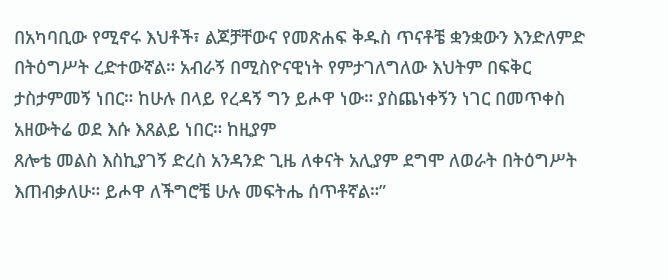በአካባቢው የሚኖሩ እህቶች፣ ልጆቻቸውና የመጽሐፍ ቅዱስ ጥናቶቼ ቋንቋውን እንድለምድ በትዕግሥት ረድተውኛል። አብራኝ በሚስዮናዊነት የምታገለግለው እህትም በፍቅር ታስታምመኝ ነበር። ከሁሉ በላይ የረዳኝ ግን ይሖዋ ነው። ያስጨነቀኝን ነገር በመጥቀስ አዘውትሬ ወደ እሱ እጸልይ ነበር። ከዚያም
ጸሎቴ መልስ እስኪያገኝ ድረስ አንዳንድ ጊዜ ለቀናት አሊያም ደግሞ ለወራት በትዕግሥት እጠብቃለሁ። ይሖዋ ለችግሮቼ ሁሉ መፍትሔ ሰጥቶኛል።”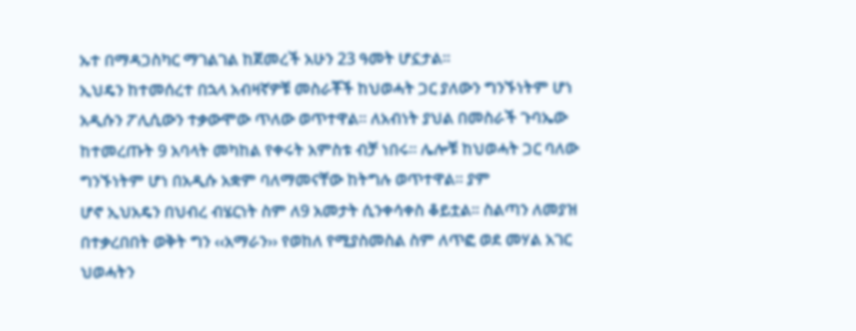ኡተ በማዳጋስካር ማገልገል ከጀመረች አሁን 23 ዓመት ሆኗታል።
ኢህዴን ከተመሰረተ በኋላ አብዛኛዎቹ መስራቾች ከህወሓት ጋር ያለውን ግንኙነትም ሆነ አዲሱን ፖሊሲውን ተቃውሞው ጥለው ወጥተዋል፡፡ ለአብነት ያህል በመስራች ጉባኤው ከተመረጡት 9 አባላት መካከል የቀሩት አምስቱ ብቻ ነበሩ፡፡ ሌሎቹ ከህወሓት ጋር ባለው ግንኙነትም ሆነ በአዲሱ አቋም ባለማመናቸው ከትግሉ ወጥተዋል፡፡ ያም
ሆኖ ኢህአዴን በህብረ ብሄርነት ስም ለ9 አመታት ሲንቀሳቀስ ቆይቷል፡፡ ስልጣን ለመያዝ በተቃረበበት ወቅት ግን ‹‹አማራን›› የወከለ የሚያስመስል ስም ለጥፎ ወደ መሃል አገር ህወሓትን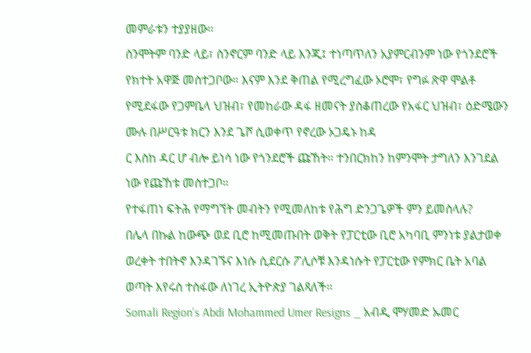መምራቱን ተያያዘው፡፡
ስንሞትም ባንድ ላይ፣ ስንኖርም ባንድ ላይ እንጂ፤ ተነጣጥለን አያምርብንም ነው የጎንደሮች የክተት አዋጅ መስተጋቦው። እናም እንደ ቅጠል የሚረግፈው ኦሮሞ፣ የግፉ ጽዋ ሞልቶ የሚደፋው የጋምቤላ ህዝብ፣ የመከራው ዳፋ ዘመናት ያስቆጠረው የአፋር ህዝብ፣ ዕድሜውን ሙሉ በሥርዓቱ ክርን እንደ ጌሾ ሲወቀጥ የኖረው ኦጋዴኑ ከዳ
ር እስከ ዳር ሆ ብሎ ይነሳ ነው የጎንደሮች ጩኸት። ተንበርክከን ከምንሞት ታግለን እንገደል ነው የጩኸቱ መስተጋቦ።
የተፋጠነ ፍትሕ የማግኘት መብትን የሚመለከቱ የሕግ ድንጋጌዎች ምን ይመስላሉ?
በሌላ በኩል ከውጭ ወደ ቢሮ ከሚመጡበት ወቅት የፓርቲው ቢሮ አካባቢ ምንነቱ ያልታወቀ ወረቀት ተበትኖ እንዳገኙና እነሱ ሲደርሱ ፖሊሶቹ እንዳነሱት የፓርቲው የምክር ቤት አባል ወጣት እየሩስ ተስፋው ለነገረ ኢትዮጵያ ገልጻለች፡፡
Somali Region’s Abdi Mohammed Umer Resigns _ አብዲ ሞሃመድ ኡመር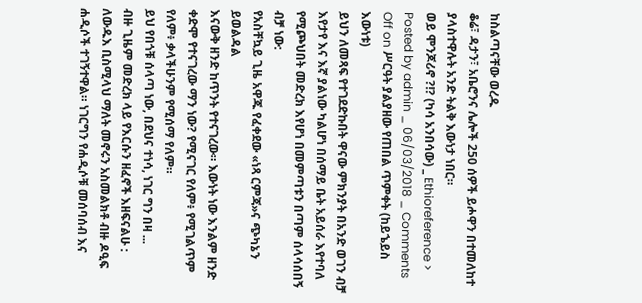ከስልጣናቸው ወረዱ
ቆሬ፣ ዳታን፣ አቤሮንና ሌሎች 250 ሰዎች ይሖዋን በተመለከተ ያላስተዋሉት አንድ ትልቅ እውነታ ነበር።
ወይ ሞንጆሪኖ ?!? (ካሳ አንበሳው) _ Ethioreference >
Posted by admin _ 06/03/2018 _ Comments Off on ሥርዓት ያልያዘው የጠበል ጥምቀት (ከይኄይስ እውነቱ)
ይህን ለመጻፍ የተገደድኩበት ዋናው ምክንያት በአንድ ወገን ብቻ እየታየ እና እኛ ያልነው ካልሆነ በሰማይ ቤት አይሰራ እየተባለ የሚጮህበት መድረክ እየሆነ በመምጣቱን በጣም ሰላሳሰበኝ ብቻ ነው:
የአስቸኳይ ጊዜ አዋጁ የፈቀደው «ነጻ ርምጃ»ና ጭካኔን ይወልዳል
እናውቅ ዘንድ ከጥንት የተናገረው። እውነት ነው እንልም ዘንድ ቀድሞ የተናገረው ማን ነው? የሚናገር የለም፥ የሚገልጥም የለም፥ ቃላችሁንም የሚሰማ የለም።
ይህ የበጎቹ ሰላጣ ነው, በደህና ተነሳ, ነገር ግን በዛ ...
ብዙ ጊዜም መድረክ ላይ የእርሱን ዘፈኖች እዘፍናልሁ :
ለውዱእ ቢስሚላህ ማለት መኖሩን አስመልክቶ ብዙ ዶዒፍ ሐዲሶች ተገኝተዋል። ነገርግን የሐዲሶቹ መሰባሰብ እና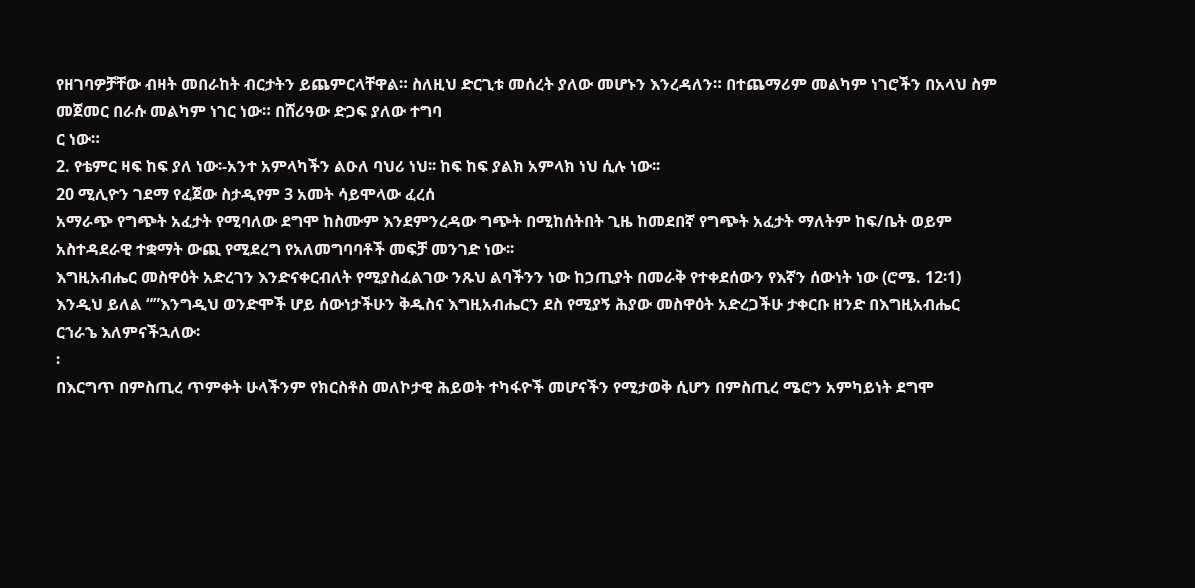የዘገባዎቻቸው ብዛት መበራከት ብርታትን ይጨምርላቸዋል። ስለዚህ ድርጊቱ መሰረት ያለው መሆኑን እንረዳለን። በተጨማሪም መልካም ነገሮችን በአላህ ስም መጀመር በራሱ መልካም ነገር ነው። በሸሪዓው ድጋፍ ያለው ተግባ
ር ነው።
2. የቴምር ዛፍ ከፍ ያለ ነው፡-አንተ አምላካችን ልዑለ ባህሪ ነህ፡፡ ከፍ ከፍ ያልክ አምላክ ነህ ሲሉ ነው፡፡
20 ሚሊዮን ገደማ የፈጀው ስታዲየም 3 አመት ሳይሞላው ፈረሰ
አማራጭ የግጭት አፈታት የሚባለው ደግሞ ከስሙም እንደምንረዳው ግጭት በሚከሰትበት ጊዜ ከመደበኛ የግጭት አፈታት ማለትም ከፍ/ቤት ወይም አስተዳደራዊ ተቋማት ውጪ የሚደረግ የአለመግባባቶች መፍቻ መንገድ ነው፡፡
እግዚአብሔር መስዋዕት አድረገን እንድናቀርብለት የሚያስፈልገው ንጹህ ልባችንን ነው ከኃጢያት በመራቅ የተቀደሰውን የእኛን ሰውነት ነው (ሮሜ. 12፡1) እንዲህ ይለል “”እንግዲህ ወንድሞች ሆይ ሰውነታችሁን ቅዱስና እግዚአብሔርን ደስ የሚያኝ ሕያው መስዋዕት አድረጋችሁ ታቀርቡ ዘንድ በእግዚአብሔር ርኀራኄ እለምናችኋለው፡
፡
በእርግጥ በምስጢረ ጥምቀት ሁላችንም የክርስቶስ መለኮታዊ ሕይወት ተካፋዮች መሆናችን የሚታወቅ ሲሆን በምስጢረ ሜሮን አምካይነት ደግሞ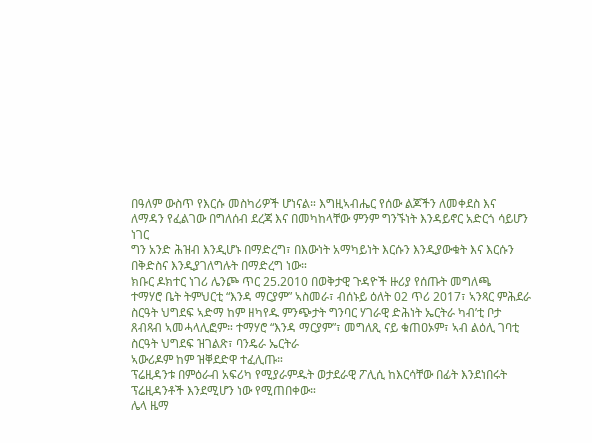በዓለም ውስጥ የእርሱ መስካሪዎች ሆነናል። እግዚኣብሔር የሰው ልጆችን ለመቀደስ እና ለማዳን የፈልገው በግለሰብ ደረጃ እና በመካከላቸው ምንም ግንኙነት እንዳይኖር አድርጎ ሳይሆን ነገር
ግን አንድ ሕዝብ እንዲሆኑ በማድረግ፣ በእውነት አማካይነት እርሱን እንዲያውቁት እና እርሱን በቅድስና እንዲያገለግሉት በማድረግ ነው።
ክቡር ዶክተር ነገሪ ሌንጮ ጥር 25.2010 በወቅታዊ ጉዳዮች ዙሪያ የሰጡት መግለጫ
ተማሃሮ ቤት ትምህርቲ “እንዳ ማርያም” ኣስመራ፣ ብሰኑይ ዕለት 02 ጥሪ 2017፣ ኣንጻር ምሕደራ ስርዓት ህግደፍ ኣድማ ከም ዘካየዱ ምንጭታት ግንባር ሃገራዊ ድሕነት ኤርትራ ካብ’ቲ ቦታ ጸብጻብ ኣመሓላሊፎም። ተማሃሮ “እንዳ ማርያም”፣ መግለጺ ናይ ቁጠዐኦም፣ ኣብ ልዕሊ ገባቲ ስርዓት ህግደፍ ዝገልጽ፣ ባንዴራ ኤርትራ
ኣውሪዶም ከም ዝቐደድዋ ተፈሊጡ።
ፕሬዚዳንቱ በምዕራብ አፍሪካ የሚያራምዱት ወታደራዊ ፖሊሲ ከእርሳቸው በፊት እንደነበሩት ፕሬዚዳንቶች እንደሚሆን ነው የሚጠበቀው።
ሌላ ዜማ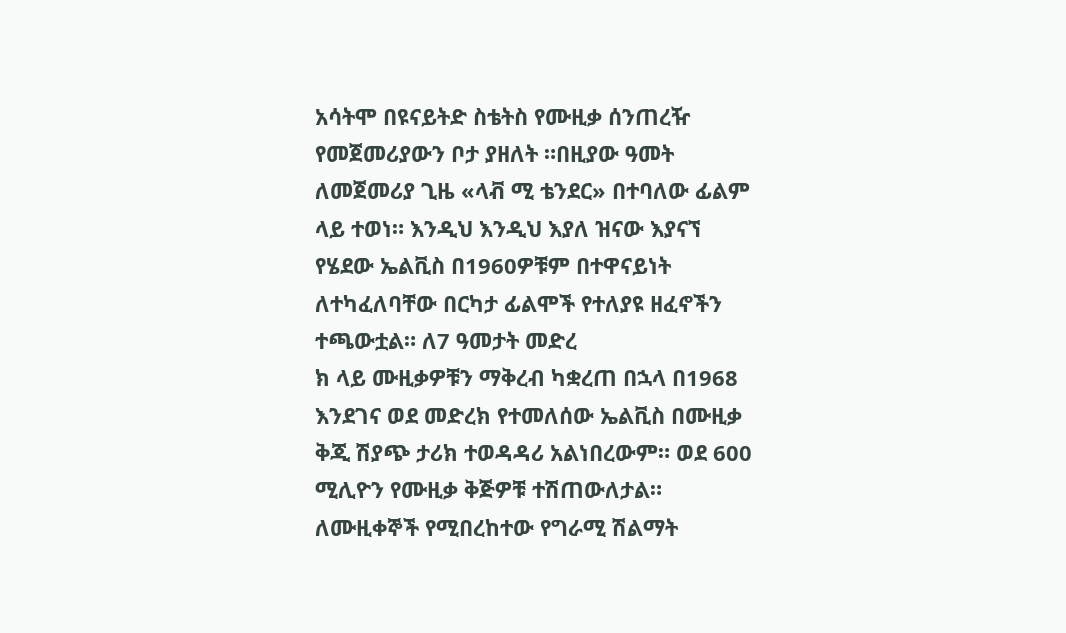አሳትሞ በዩናይትድ ስቴትስ የሙዚቃ ሰንጠረዥ የመጀመሪያውን ቦታ ያዘለት ።በዚያው ዓመት ለመጀመሪያ ጊዜ «ላቭ ሚ ቴንደር» በተባለው ፊልም ላይ ተወነ። እንዲህ እንዲህ እያለ ዝናው እያናኘ የሄደው ኤልቪስ በ1960ዎቹም በተዋናይነት ለተካፈለባቸው በርካታ ፊልሞች የተለያዩ ዘፈኖችን ተጫውቷል። ለ7 ዓመታት መድረ
ክ ላይ ሙዚቃዎቹን ማቅረብ ካቋረጠ በኋላ በ1968 እንደገና ወደ መድረክ የተመለሰው ኤልቪስ በሙዚቃ ቅጂ ሽያጭ ታሪክ ተወዳዳሪ አልነበረውም። ወደ 600 ሚሊዮን የሙዚቃ ቅጅዎቹ ተሽጠውለታል። ለሙዚቀኞች የሚበረከተው የግራሚ ሽልማት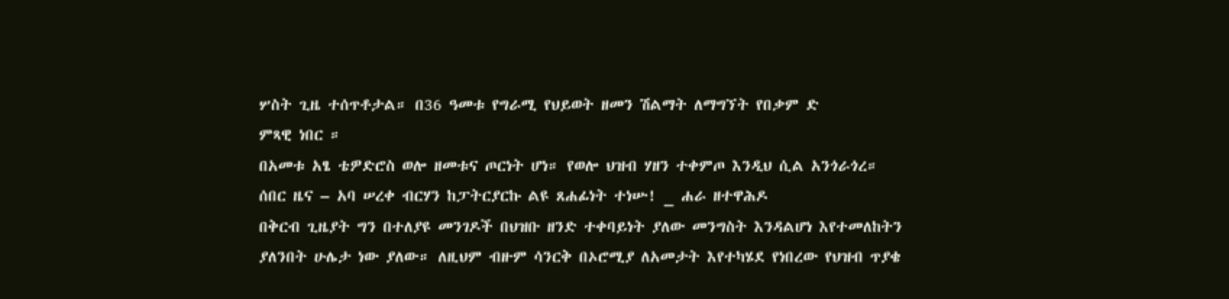ሦስት ጊዜ ተሰጥቶታል። በ36 ዓመቱ የግራሚ የህይወት ዘመን ሽልማት ለማግኘት የበቃም ድ
ምጻዊ ነበር ።
በአመቱ አፄ ቴዎድሮስ ወሎ ዘመቱና ጦርነት ሆነ። የወሎ ህዝብ ሃዘን ተቀምጦ እንዲህ ሲል አንጎራጎረ።
ሰበር ዜና – አባ ሠረቀ ብርሃን ከፓትርያርኩ ልዩ ጸሐፊነት ተነሡ! _ ሐራ ዘተዋሕዶ
በቅርብ ጊዜያት ግን በተለያዩ መንገዶች በህዝቡ ዘንድ ተቀባይነት ያለው መንግስት እንዳልሆነ እየተመለከትን ያለንበት ሁሌታ ነው ያለው። ለዚህም ብዙም ሳንርቅ በኦሮሚያ ለአመታት እየተካሄደ የነበረው የህዝብ ጥያቄ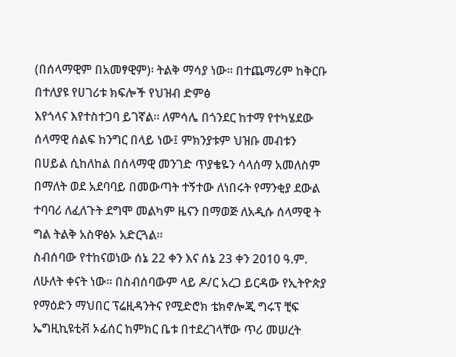(በሰላማዊም በአመፃዊም)፡ ትልቅ ማሳያ ነው። በተጨማሪም ከቅርቡ በተለያዩ የሀገሪቱ ክፍሎች የህዝብ ድምፅ
እየጎላና እየተስተጋባ ይገኛል። ለምሳሌ በጎንደር ከተማ የተካሄደው ሰላማዊ ሰልፍ ከንግር በላይ ነው፤ ምክንያቱም ህዝቡ መብቱን በሀይል ሲከለከል በሰላማዊ መንገድ ጥያቄዬን ሳላሰማ አመለስም በማለት ወደ አደባባይ በመውጣት ተኝተው ለነበሩት የማንቂያ ደውል ተባባሪ ለፈለጉት ደግሞ መልካም ዜናን በማወጅ ለአዲሱ ሰላማዊ ት
ግል ትልቅ አስዋፅኦ አድርጓል።
ስብሰባው የተከናወነው ሰኔ 22 ቀን እና ሰኔ 23 ቀን 2010 ዓ.ም. ለሁለት ቀናት ነው፡፡ በስብሰባውም ላይ ዶ/ር አረጋ ይርዳው የኢትዮጵያ የማዕድን ማህበር ፕሬዚዳንትና የሚድሮክ ቴክኖሎጂ ግሩፕ ቺፍ ኤግዚኪዩቲቭ ኦፊሰር ከምክር ቤቱ በተደረገላቸው ጥሪ መሠረት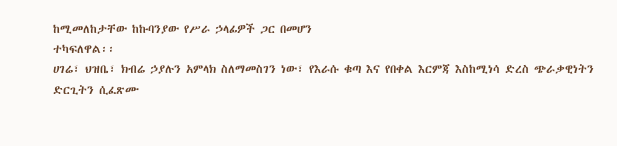ከሚመለከታቸው ከኩባንያው የሥራ ኃላፊዎች ጋር በመሆን
ተካፍለዋል፡፡
ሀገሬ፣ ህዝቤ፣ ክብሬ ኃያሉን አምላክ ስለማመስገን ነው፣ የእራሱ ቁጣ እና የበቀል እርምጃ እስከሚነሳ ድረስ ጭራቃዊነትን ድርጊትን ሲፈጽሙ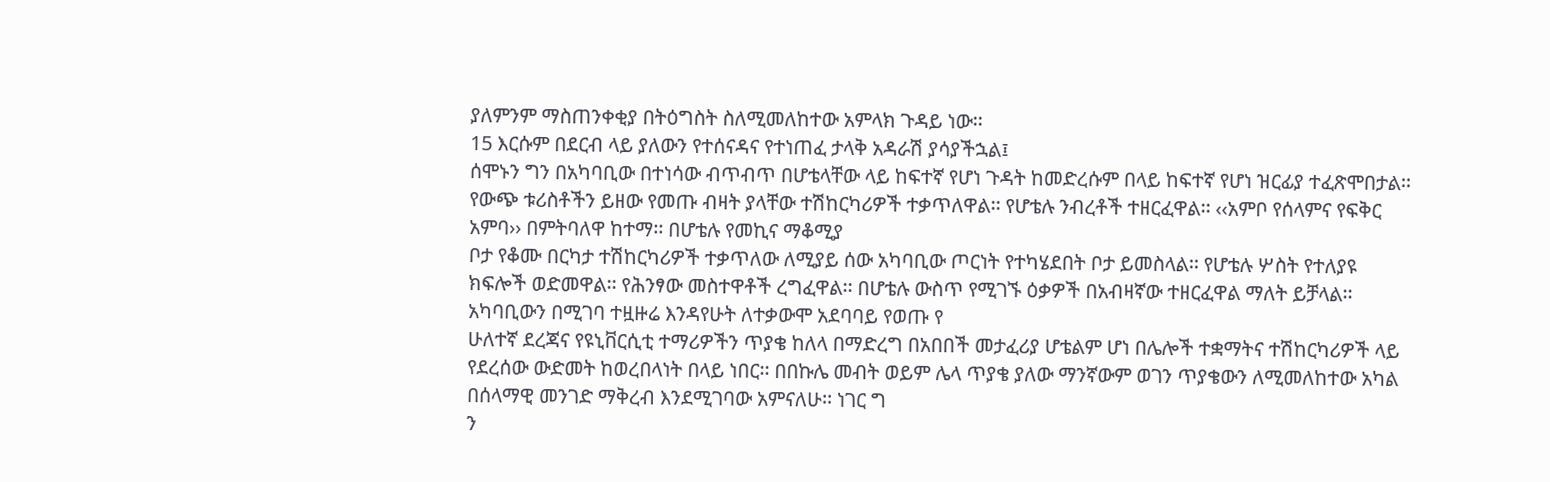ያለምንም ማስጠንቀቂያ በትዕግስት ስለሚመለከተው አምላክ ጉዳይ ነው፡፡
15 እርሱም በደርብ ላይ ያለውን የተሰናዳና የተነጠፈ ታላቅ አዳራሽ ያሳያችኋል፤
ሰሞኑን ግን በአካባቢው በተነሳው ብጥብጥ በሆቴላቸው ላይ ከፍተኛ የሆነ ጉዳት ከመድረሱም በላይ ከፍተኛ የሆነ ዝርፊያ ተፈጽሞበታል፡፡ የውጭ ቱሪስቶችን ይዘው የመጡ ብዛት ያላቸው ተሽከርካሪዎች ተቃጥለዋል፡፡ የሆቴሉ ንብረቶች ተዘርፈዋል፡፡ ‹‹አምቦ የሰላምና የፍቅር አምባ›› በምትባለዋ ከተማ፡፡ በሆቴሉ የመኪና ማቆሚያ
ቦታ የቆሙ በርካታ ተሽከርካሪዎች ተቃጥለው ለሚያይ ሰው አካባቢው ጦርነት የተካሄደበት ቦታ ይመስላል፡፡ የሆቴሉ ሦስት የተለያዩ ክፍሎች ወድመዋል፡፡ የሕንፃው መስተዋቶች ረግፈዋል፡፡ በሆቴሉ ውስጥ የሚገኙ ዕቃዎች በአብዛኛው ተዘርፈዋል ማለት ይቻላል፡፡ አካባቢውን በሚገባ ተዟዙሬ እንዳየሁት ለተቃውሞ አደባባይ የወጡ የ
ሁለተኛ ደረጃና የዩኒቨርሲቲ ተማሪዎችን ጥያቄ ከለላ በማድረግ በአበበች መታፈሪያ ሆቴልም ሆነ በሌሎች ተቋማትና ተሽከርካሪዎች ላይ የደረሰው ውድመት ከወረበላነት በላይ ነበር፡፡ በበኩሌ መብት ወይም ሌላ ጥያቄ ያለው ማንኛውም ወገን ጥያቄውን ለሚመለከተው አካል በሰላማዊ መንገድ ማቅረብ እንደሚገባው አምናለሁ፡፡ ነገር ግ
ን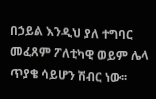በኃይል እንዲህ ያለ ተግባር መፈጸም ፖለቲካዊ ወይም ሌላ ጥያቄ ሳይሆን ሽብር ነው፡፡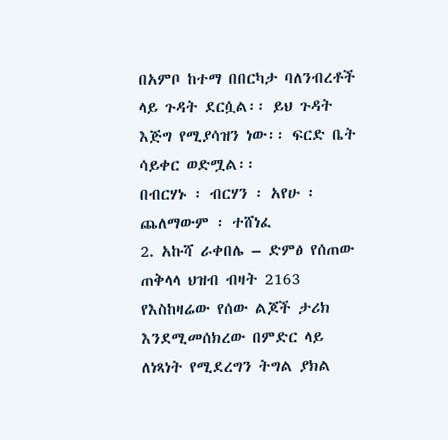በአምቦ ከተማ በበርካታ ባለንብረቶች ላይ ጉዳት ደርሷል፡፡ ይህ ጉዳት እጅግ የሚያሳዝን ነው፡፡ ፍርድ ቤት ሳይቀር ወድሟል፡፡
በብርሃኑ ፡ ብርሃን ፡ አየሁ ፡ ጨለማውም ፡ ተሸነፈ
2. አኩሻ ራቀበሌ – ድምፅ የሰጠው ጠቅላላ ህዝብ ብዛት 2163
የእስከዛሬው የሰው ልጆች ታሪክ እንደሚመሰክረው በምድር ላይ ለነጻነት የሚደረግን ትግል ያክል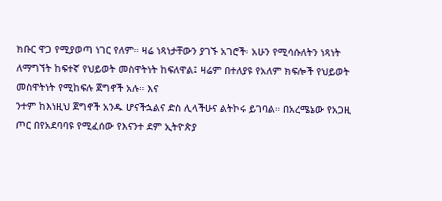ክቡር ዋጋ የሚያወጣ ነገር የለም። ዛሬ ነጻነታቸውን ያገኙ አገሮች፡ አሁን የሚሳሱለትን ነጻነት ለማግኘት ከፍተኛ የህይወት መስዋትነት ከፍለዋል፤ ዛሬም በተለያዩ የአለም ክፍሎች የህይወት መስዋትነት የሚከፍሉ ጀግኖች አሉ። እና
ንተም ከእነዚህ ጀግኖች አንዱ ሆናችኋልና ድስ ሊላችሁና ልትኮሩ ይገባል። በአረሜኔው የአጋዚ ጦር በየአደባባዩ የሚፈሰው የእናንተ ደም ኢትዮጵያ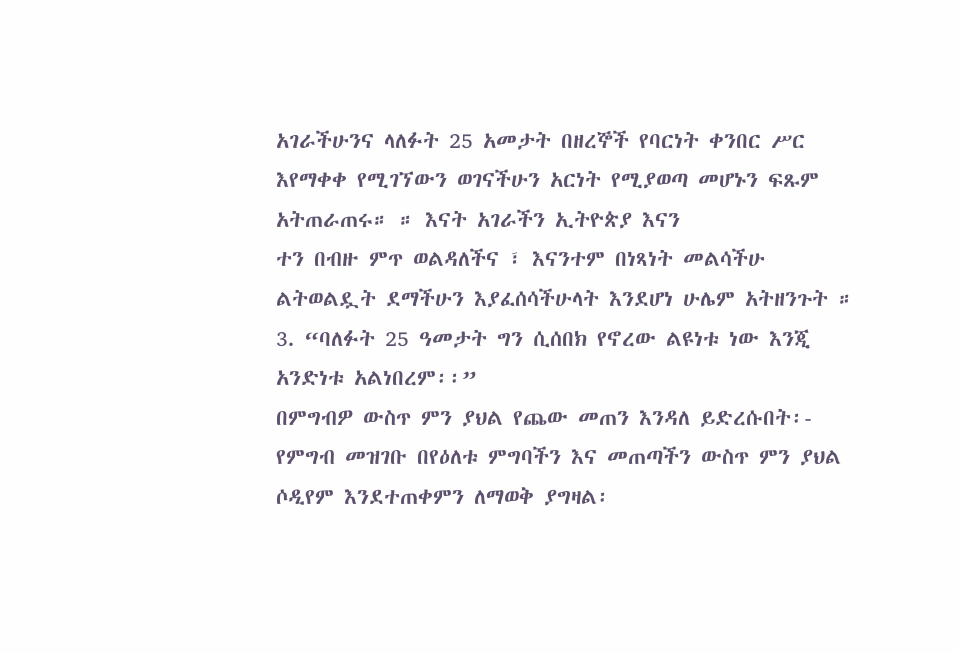አገራችሁንና ላለፉት 25 አመታት በዘረኞች የባርነት ቀንበር ሥር እየማቀቀ የሚገኘውን ወገናችሁን አርነት የሚያወጣ መሆኑን ፍጹም አትጠራጠሩ። ። እናት አገራችን ኢትዮጵያ እናን
ተን በብዙ ምጥ ወልዳለችና ፣ እናንተም በነጻነት መልሳችሁ ልትወልዷት ደማችሁን እያፈሰሳችሁላት እንደሆነ ሁሌም አትዘንጉት ።
3. “ባለፉት 25 ዓመታት ግን ሲሰበክ የኖረው ልዩነቱ ነው እንጂ አንድነቱ አልነበረም፡፡”
በምግብዎ ውስጥ ምን ያህል የጨው መጠን እንዳለ ይድረሱበት፡- የምግብ መዝገቡ በየዕለቱ ምግባችን እና መጠጣችን ውስጥ ምን ያህል ሶዲየም እንደተጠቀምን ለማወቅ ያግዛል፡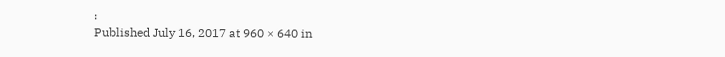፡
Published July 16, 2017 at 960 × 640 in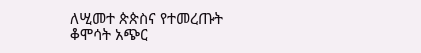ለሢመተ ጵጵስና የተመረጡት ቆሞሳት አጭር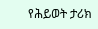የሕይወት ታሪክ